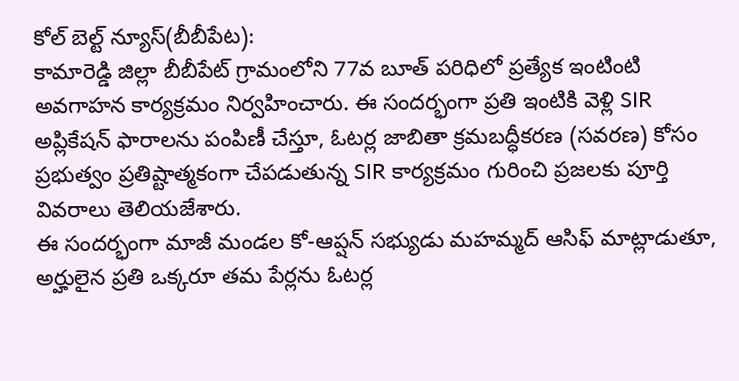కోల్ బెల్ట్ న్యూస్(బీబీపేట):
కామారెడ్డి జిల్లా బీబీపేట్ గ్రామంలోని 77వ బూత్ పరిధిలో ప్రత్యేక ఇంటింటి అవగాహన కార్యక్రమం నిర్వహించారు. ఈ సందర్భంగా ప్రతి ఇంటికి వెళ్లి SIR అప్లికేషన్ ఫారాలను పంపిణీ చేస్తూ, ఓటర్ల జాబితా క్రమబద్ధీకరణ (సవరణ) కోసం ప్రభుత్వం ప్రతిష్టాత్మకంగా చేపడుతున్న SIR కార్యక్రమం గురించి ప్రజలకు పూర్తి వివరాలు తెలియజేశారు.
ఈ సందర్భంగా మాజీ మండల కో-ఆప్షన్ సభ్యుడు మహమ్మద్ ఆసిఫ్ మాట్లాడుతూ, అర్హులైన ప్రతి ఒక్కరూ తమ పేర్లను ఓటర్ల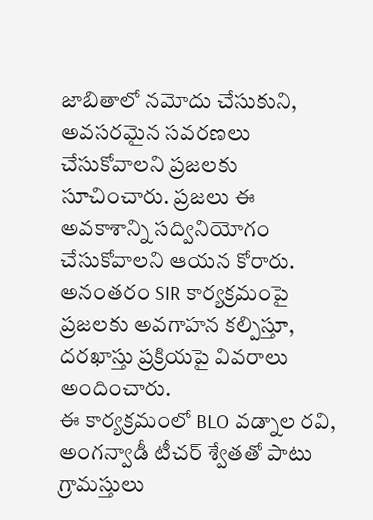జాబితాలో నమోదు చేసుకుని, అవసరమైన సవరణలు చేసుకోవాలని ప్రజలకు సూచించారు. ప్రజలు ఈ అవకాశాన్ని సద్వినియోగం చేసుకోవాలని ఆయన కోరారు. అనంతరం SIR కార్యక్రమంపై ప్రజలకు అవగాహన కల్పిస్తూ, దరఖాస్తు ప్రక్రియపై వివరాలు అందించారు.
ఈ కార్యక్రమంలో BLO వడ్నాల రవి, అంగన్వాడీ టీచర్ శ్వేతతో పాటు గ్రామస్తులు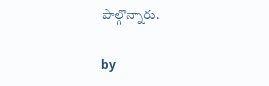పాల్గొన్నారు.

by